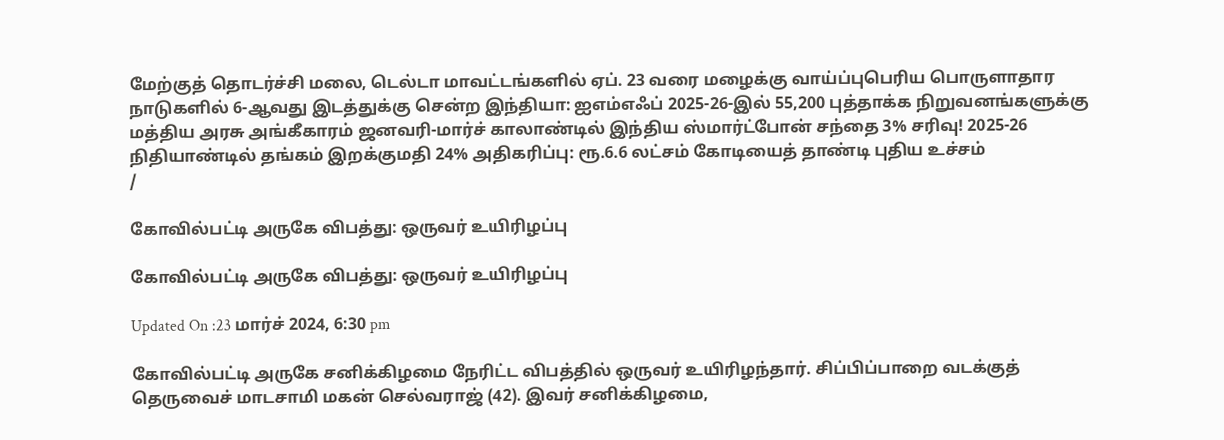மேற்குத் தொடர்ச்சி மலை, டெல்டா மாவட்டங்களில் ஏப். 23 வரை மழைக்கு வாய்ப்புபெரிய பொருளாதார நாடுகளில் 6-ஆவது இடத்துக்கு சென்ற இந்தியா: ஐஎம்எஃப் 2025-26-இல் 55,200 புத்தாக்க நிறுவனங்களுக்கு மத்திய அரசு அங்கீகாரம் ஜனவரி-மார்ச் காலாண்டில் இந்திய ஸ்மார்ட்போன் சந்தை 3% சரிவு! 2025-26 நிதியாண்டில் தங்கம் இறக்குமதி 24% அதிகரிப்பு: ரூ.6.6 லட்சம் கோடியைத் தாண்டி புதிய உச்சம்
/

கோவில்பட்டி அருகே விபத்து: ஒருவர் உயிரிழப்பு

கோவில்பட்டி அருகே விபத்து: ஒருவர் உயிரிழப்பு

Updated On :23 மார்ச் 2024, 6:30 pm

கோவில்பட்டி அருகே சனிக்கிழமை நேரிட்ட விபத்தில் ஒருவர் உயிரிழந்தார். சிப்பிப்பாறை வடக்குத் தெருவைச் மாடசாமி மகன் செல்வராஜ் (42). இவர் சனிக்கிழமை,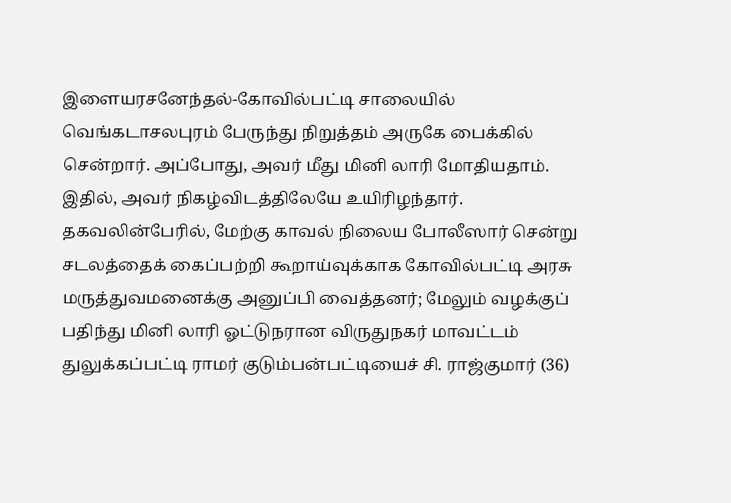இளையரசனேந்தல்-கோவில்பட்டி சாலையில் வெங்கடாசலபுரம் பேருந்து நிறுத்தம் அருகே பைக்கில் சென்றார். அப்போது, அவர் மீது மினி லாரி மோதியதாம். இதில், அவர் நிகழ்விடத்திலேயே உயிரிழந்தார். தகவலின்பேரில், மேற்கு காவல் நிலைய போலீஸார் சென்று சடலத்தைக் கைப்பற்றி கூறாய்வுக்காக கோவில்பட்டி அரசு மருத்துவமனைக்கு அனுப்பி வைத்தனர்; மேலும் வழக்குப் பதிந்து மினி லாரி ஓட்டுநரான விருதுநகர் மாவட்டம் துலுக்கப்பட்டி ராமர் குடும்பன்பட்டியைச் சி. ராஜ்குமார் (36)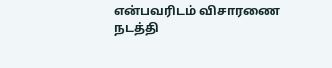என்பவரிடம் விசாரணை நடத்தி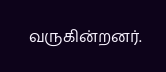வருகின்றனர்.